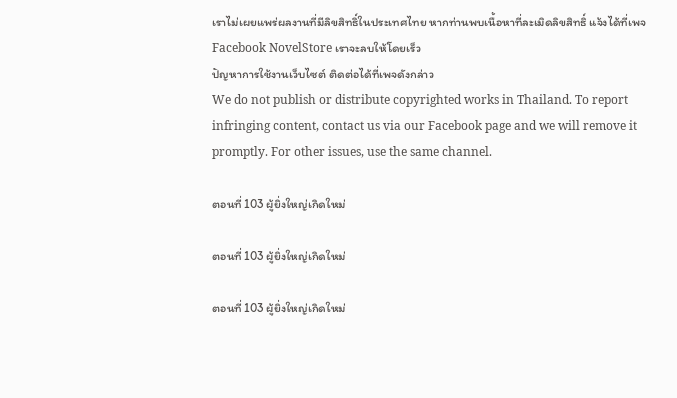เราไม่เผยแพร่ผลงานที่มีลิขสิทธิ์ในประเทศไทย หากท่านพบเนื้อหาที่ละเมิดลิขสิทธิ์ แจ้งได้ที่เพจ Facebook NovelStore เราจะลบให้โดยเร็ว
ปัญหาการใช้งานเว็บไซต์ ติดต่อได้ที่เพจดังกล่าว
We do not publish or distribute copyrighted works in Thailand. To report infringing content, contact us via our Facebook page and we will remove it promptly. For other issues, use the same channel.

ตอนที่ 103 ผู้ยิ่งใหญ่เกิดใหม่

ตอนที่ 103 ผู้ยิ่งใหญ่เกิดใหม่

ตอนที่ 103 ผู้ยิ่งใหญ่เกิดใหม่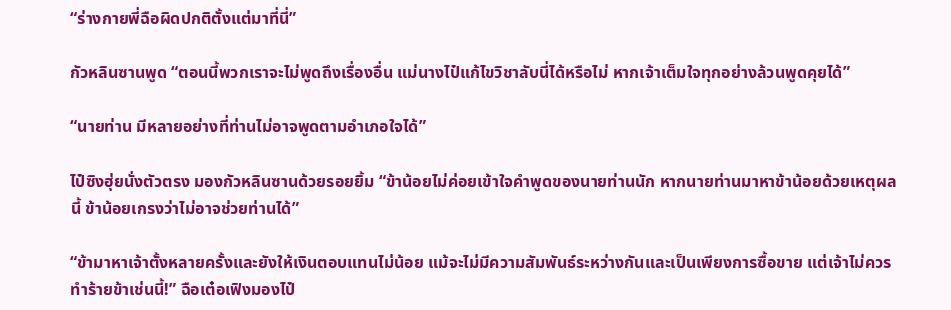“ร่างกายพี่ฉือผิดปกติตั้งแต่มาที่นี่”

กัวหลินซานพูด “ตอนนี้พวกเราจะไม่พูดถึงเรื่องอื่น แม่นางไป๋แก้ไขวิชาลับนี่ได้หรือไม่ หากเจ้าเต็มใจทุกอย่างล้วนพูดคุยได้”

“นายท่าน มีหลายอย่างที่ท่านไม่อาจพูดตามอำเภอใจได้”

ไป๋ซิงฮุ่ยนั่งตัวตรง มองกัวหลินซานด้วยรอยยิ้ม “ข้าน้อยไม่ค่อยเข้าใจคำพูดของนายท่านนัก หากนายท่านมาหาข้าน้อยด้วยเหตุผลนี้ ข้าน้อยเกรงว่าไม่อาจช่วยท่านได้”

“ข้ามาหาเจ้าตั้งหลายครั้งและยังให้เงินตอบแทนไม่น้อย แม้จะไม่มีความสัมพันธ์ระหว่างกันและเป็นเพียงการซื้อขาย แต่เจ้าไม่ควรทำร้ายข้าเช่นนี้!” ฉือเต๋อเฟิงมองไป๋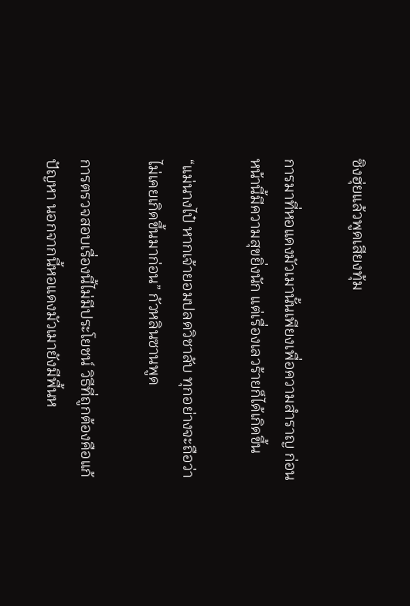ซิงฮุ่ยแล้วพูดเสียงทุ้ม

การมาที่หอแดงมัวเมานั้นเพียงเพื่อความสำราญ ก่อนหน้านี้มีความสุขยิ่งนัก แต่เรื่องเลวร้ายก็ได้เกิดขึ้น

“แม่นางไป๋ หากเจ้ายอมปลดวิชาลับ ทุกอย่างจะถือว่าไม่เคยเกิดขึ้นมาก่อน” กัวหลินซานพูด

การตรวจสอบเรื่องนี้ไม่มีประโยชน์ วิธีที่ถูกต้องคือแก้ปัญหา นอกจากนี้หอแดงมัวเมายังมีพื้นห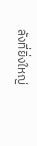ลังที่ยิ่งใหญ่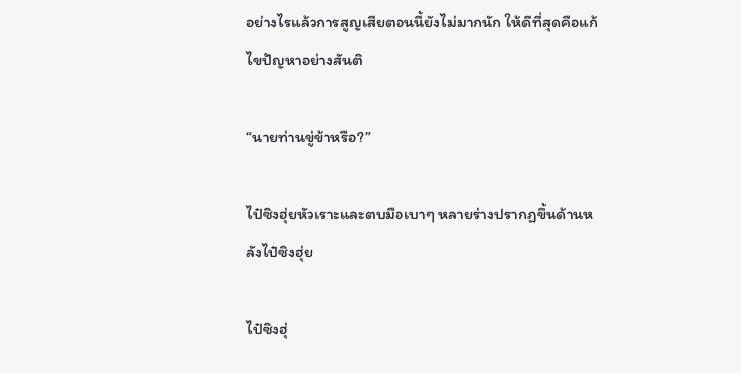อย่างไรแล้วการสูญเสียตอนนี้ยังไม่มากนัก ให้ดีที่สุดคือแก้ไขปัญหาอย่างสันติ

“นายท่านขู่ข้าหรือ?”

ไป๋ซิงฮุ่ยหัวเราะและตบมือเบาๆ หลายร่างปรากฏขึ้นด้านหลังไป๋ซิงฮุ่ย

ไป๋ซิงฮุ่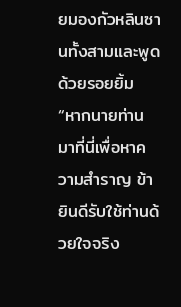ยมองกัวหลินซานทั้งสามและพูดด้วยรอยยิ้ม “หากนายท่านมาที่นี่เพื่อหาความสำราญ ข้ายินดีรับใช้ท่านด้วยใจจริง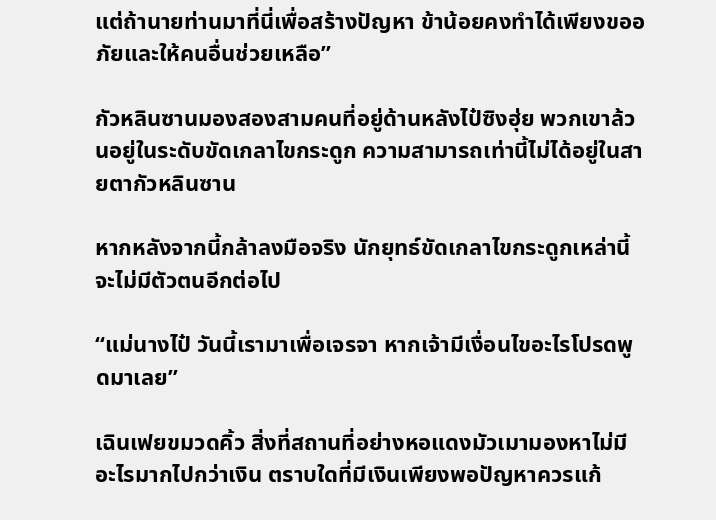แต่ถ้านายท่านมาที่นี่เพื่อสร้างปัญหา ข้าน้อยคงทำได้เพียงขออภัยและให้คนอื่นช่วยเหลือ”

กัวหลินซานมองสองสามคนที่อยู่ด้านหลังไป๋ซิงฮุ่ย พวกเขาล้วนอยู่ในระดับขัดเกลาไขกระดูก ความสามารถเท่านี้ไม่ได้อยู่ในสายตากัวหลินซาน

หากหลังจากนี้กล้าลงมือจริง นักยุทธ์ขัดเกลาไขกระดูกเหล่านี้จะไม่มีตัวตนอีกต่อไป

“แม่นางไป๋ วันนี้เรามาเพื่อเจรจา หากเจ้ามีเงื่อนไขอะไรโปรดพูดมาเลย”

เฉินเฟยขมวดคิ้ว สิ่งที่สถานที่อย่างหอแดงมัวเมามองหาไม่มีอะไรมากไปกว่าเงิน ตราบใดที่มีเงินเพียงพอปัญหาควรแก้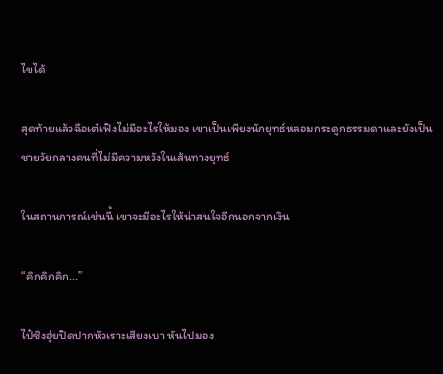ไขได้

สุดท้ายแล้วฉือเต๋เฟิงไม่มีอะไรให้มอง เขาเป็นเพียงนักยุทธ์หลอมกระดูกธรรมดาและยังเป็นชายวัยกลางคนที่ไม่มีความหวังในเส้นทางยุทธ์

ในสถานการณ์เช่นนี้ เขาจะมีอะไรให้น่าสนใจอีกนอกจากเงิน

“คิกคิกคิก...”

ไป๋ซิงฮุ่ยปิดปากหัวเราะเสียงเบา หันไปมอง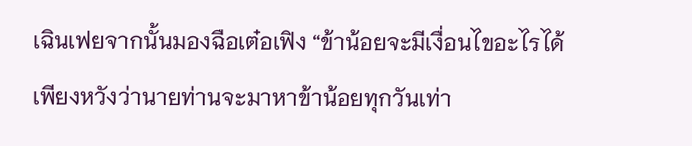เฉินเฟยจากนั้นมองฉือเต๋อเฟิง “ข้าน้อยจะมีเงื่อนไขอะไรได้ เพียงหวังว่านายท่านจะมาหาข้าน้อยทุกวันเท่า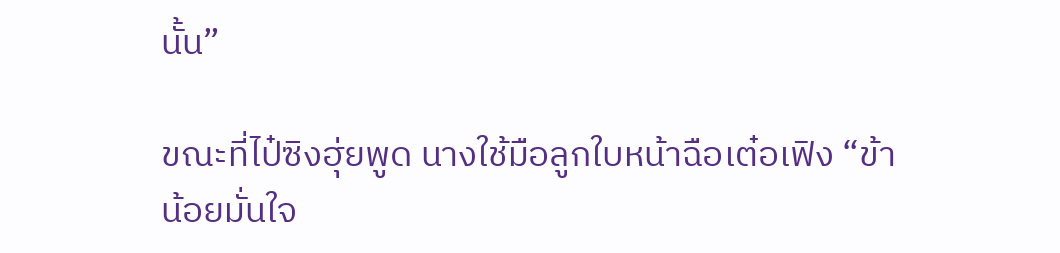นั้น”

ขณะที่ไป๋ซิงฮุ่ยพูด นางใช้มือลูกใบหน้าฉือเต๋อเฟิง “ข้าน้อยมั่นใจ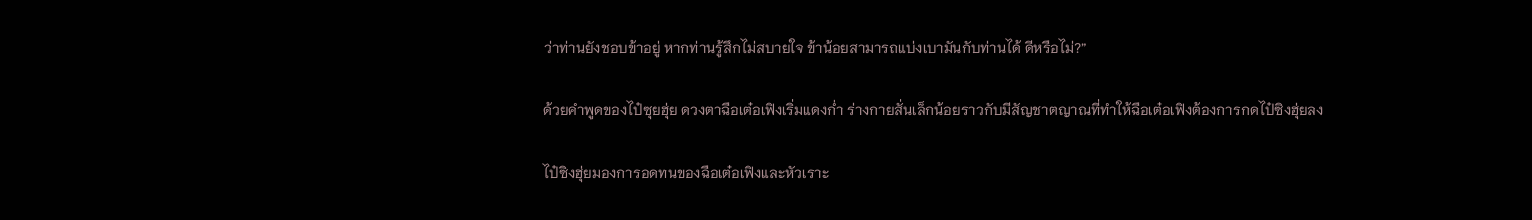ว่าท่านยังชอบข้าอยู่ หากท่านรู้สึกไม่สบายใจ ข้าน้อยสามารถแบ่งเบามันกับท่านได้ ดีหรือไม่?”

ด้วยคำพูดของไป๋ซุยฮุ่ย ดวงตาฉือเต๋อเฟิงเริ่มแดงก่ำ ร่างกายสั่นเล็กน้อยราวกับมีสัญชาตญาณที่ทำให้ฉือเต๋อเฟิงต้องการกดไป๋ซิงฮุ่ยลง

ไป๋ซิงฮุ่ยมองการอดทนของฉือเต๋อเฟิงและหัวเราะ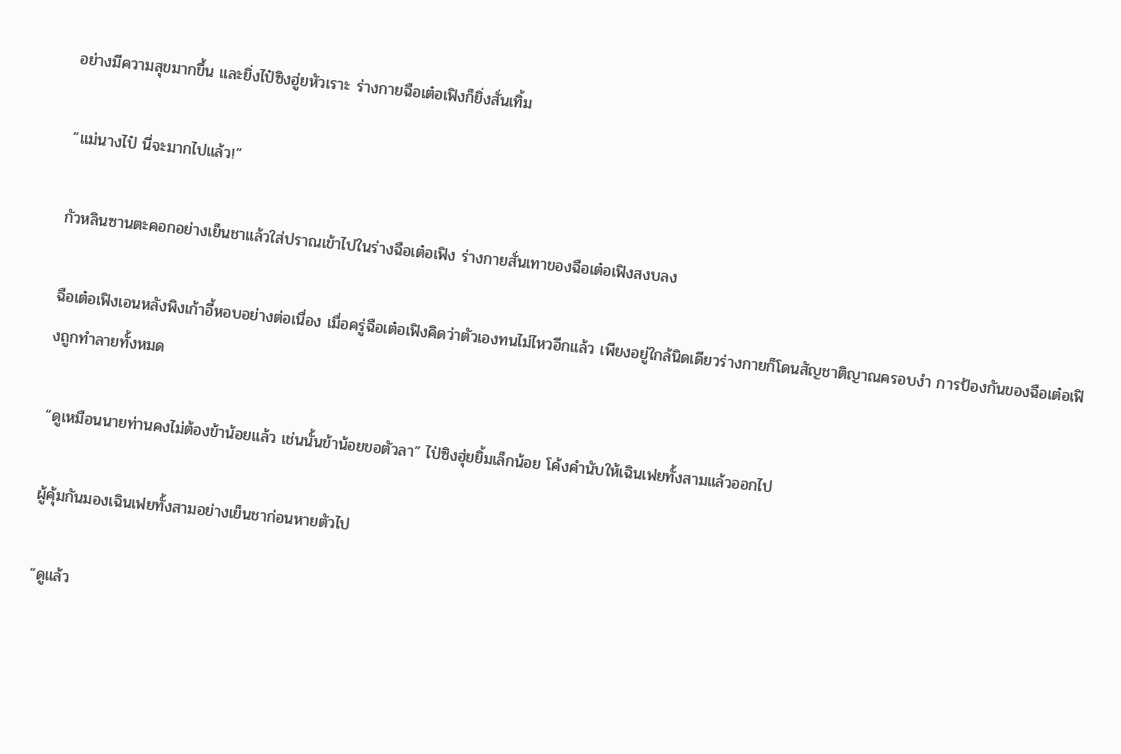อย่างมีความสุขมากขึ้น และยิ่งไป๋ซิงฮู่ยหัวเราะ ร่างกายฉือเต๋อเฟิงก็ยิ่งสั่นเทิ้ม

“แม่นางไป๋ นี่จะมากไปแล้ว!”

กัวหลินซานตะคอกอย่างเย็นชาแล้วใส่ปราณเข้าไปในร่างฉือเต๋อเฟิง ร่างกายสั่นเทาของฉือเต๋อเฟิงสงบลง

ฉือเต๋อเฟิงเอนหลังพิงเก้าอี้หอบอย่างต่อเนื่อง เมื่อครู่ฉือเต๋อเฟิงคิดว่าตัวเองทนไม่ไหวอีกแล้ว เพียงอยู่ใกล้นิดเดียวร่างกายก็โดนสัญชาติญาณครอบงำ การป้องกันของฉือเต๋อเฟิงถูกทำลายทั้งหมด

“ดูเหมือนนายท่านคงไม่ต้องข้าน้อยแล้ว เช่นนั้นข้าน้อยขอตัวลา” ไป่ซิงฮุ่ยยิ้มเล็กน้อย โค้งคำนับให้เฉินเฟยทั้งสามแล้วออกไป

ผู้คุ้มกันมองเฉินเฟยทั้งสามอย่างเย็นชาก่อนหายตัวไป

“ดูแล้ว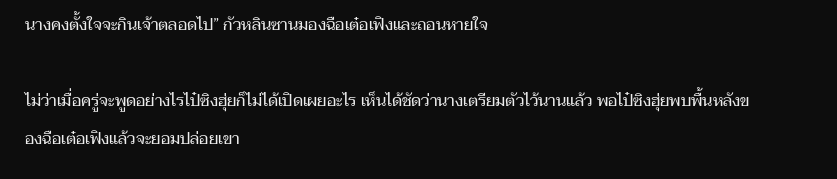นางคงตั้งใจจะกินเจ้าตลอดไป” กัวหลินซานมองฉือเต๋อเฟิงและถอนหายใจ

ไม่ว่าเมื่อครู่จะพูดอย่างไรไป๋ซิงฮุ่ยก็ไม่ได้เปิดเผยอะไร เห็นได้ชัดว่านางเตรียมตัวไว้นานแล้ว พอไป๋ซิงฮุ่ยพบพื้นหลังของฉือเต๋อเฟิงแล้วจะยอมปล่อยเขา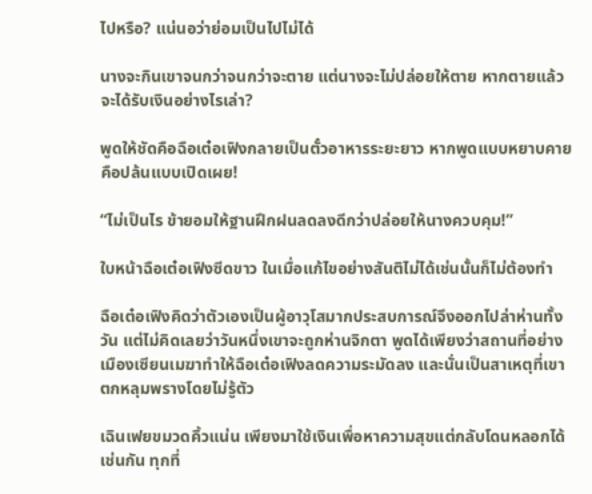ไปหรือ? แน่นอว่าย่อมเป็นไปไม่ได้

นางจะกินเขาจนกว่าจนกว่าจะตาย แต่นางจะไม่ปล่อยให้ตาย หากตายแล้วจะได้รับเงินอย่างไรเล่า?

พูดให้ชัดคือฉือเต๋อเฟิงกลายเป็นตั๋วอาหารระยะยาว หากพูดแบบหยาบคายคือปล้นแบบเปิดเผย!

“ไม่เป็นไร ข้ายอมให้ฐานฝึกฝนลดลงดีกว่าปล่อยให้นางควบคุม!”

ใบหน้าฉือเต๋อเฟิงซีดขาว ในเมื่อแก้ไขอย่างสันติไม่ได้เช่นนั้นก็ไม่ต้องทำ

ฉือเต๋อเฟิงคิดว่าตัวเองเป็นผู้อาวุโสมากประสบการณ์จึงออกไปล่าห่านทั้งวัน แต่ไม่คิดเลยว่าวันหนึ่งเขาจะถูกห่านจิกตา พูดได้เพียงว่าสถานที่อย่างเมืองเซียนเมฆาทำให้ฉือเต๋อเฟิงลดความระมัดลง และนั่นเป็นสาเหตุที่เขาตกหลุมพรางโดยไม่รู้ตัว

เฉินเฟยขมวดคิ้วแน่น เพียงมาใช้เงินเพื่อหาความสุขแต่กลับโดนหลอกได้เช่นกัน ทุกที่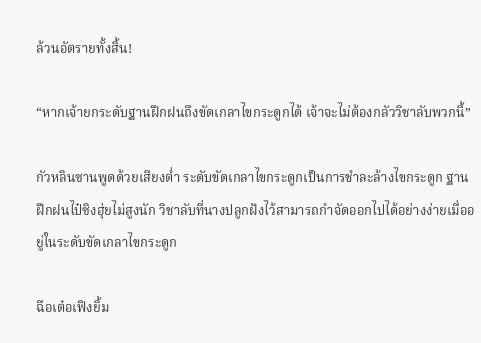ล้วนอัตรายทั้งสิ้น!

“หากเจ้ายกระดับฐานฝึกฝนถึงขัดเกลาไขกระดูกได้ เจ้าจะไม่ต้องกลัววิชาลับพวกนี้”

กัวหลินซานพูดด้วยเสียงต่ำ ระดับขัดเกลาไขกระดูกเป็นการชำละล้างไขกระดูก ฐานฝึกฝนไป๋ซิงฮุ่ยไม่สูงนัก วิชาลับที่นางปลูกฝังไว้สามารถกำจัดออกไปได้อย่างง่ายเมื่ออยู่ในระดับขัดเกลาไขกระดูก

ฉือเต๋อเฟิงยิ้ม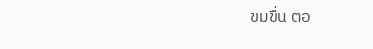ขมขื่น ตอ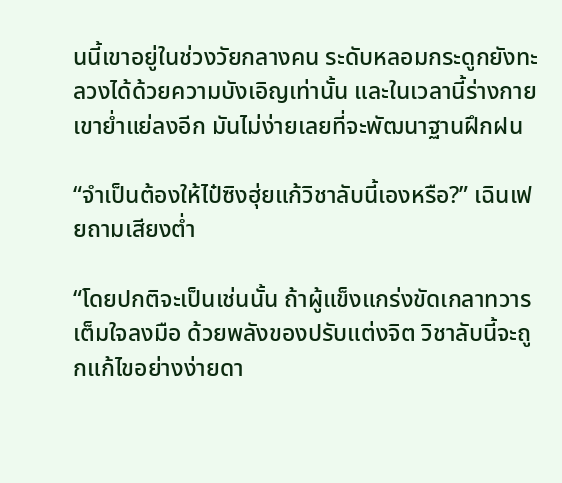นนี้เขาอยู่ในช่วงวัยกลางคน ระดับหลอมกระดูกยังทะลวงได้ด้วยความบังเอิญเท่านั้น และในเวลานี้ร่างกายเขาย่ำแย่ลงอีก มันไม่ง่ายเลยที่จะพัฒนาฐานฝึกฝน

“จำเป็นต้องให้ไป๋ซิงฮุ่ยแก้วิชาลับนี้เองหรือ?” เฉินเฟยถามเสียงต่ำ

“โดยปกติจะเป็นเช่นนั้น ถ้าผู้แข็งแกร่งขัดเกลาทวารเต็มใจลงมือ ด้วยพลังของปรับแต่งจิต วิชาลับนี้จะถูกแก้ไขอย่างง่ายดา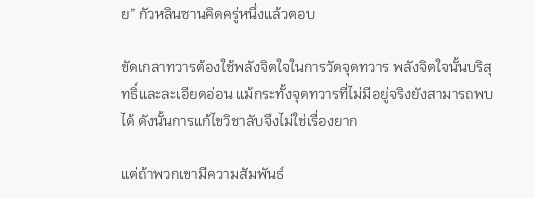ย” กัวหลินซานคิดครู่หนึ่งแล้วตอบ

ขัดเกลาทวารต้องใช้พลังจิตใจในการวัดจุดทวาร พลังจิตใจนั้นบริสุทธิ์และละเอียดอ่อน แม้กระทั้งจุดทวารที่ไม่มีอยู่จริงยังสามารถพบได้ ดังนั้นการแก้ไขวิชาลับจึงไม่ใช่เรื่องยาก

แต่ถ้าพวกเขามีความสัมพันธ์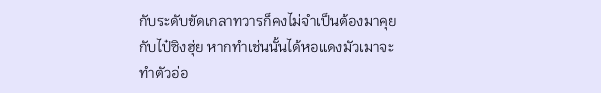กับระดับขัดเกลาทวารก็คงไม่จำเป็นต้องมาคุยกับไป๋ซิงฮุ่ย หากทำเช่นนั้นได้หอแดงมัวเมาจะทำตัวอ่อ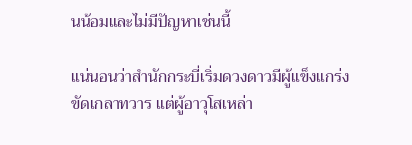นน้อมและไม่มีปัญหาเช่นนี้

แน่นอนว่าสำนักกระบี่เริ่มดวงดาวมีผู้แข็งแกร่งขัดเกลาทวาร แต่ผู้อาวุโสเหล่า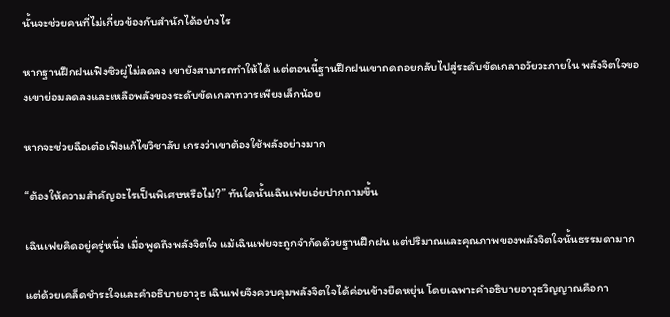นั้นจะช่วยคนที่ไม่เกี่ยวข้องกับสำนักได้อย่างไร

หากฐานฝึกฝนเฟิงซิวผู่ไม่ลดลง เขายังสามารถทำให้ได้ แต่ตอนนี้ฐานฝึกฝนเขาถดถอยกลับไปสู่ระดับขัดเกลาอวัยวะภายใน พลังจิตใจของเขาย่อมลดลงและเหลือพลังของระดับขัดเกลาทวารเพียงเล็กน้อย

หากจะช่วยฉือเต๋อเฟิงแก้ไขวิชาลับ เกรงว่าเขาต้องใช้พลังอย่างมาก

“ต้องให้ความสำคัญอะไรเป็นพิเศษหรือไม่?” ทันใดนั้นเฉินเฟยเอ่ยปากถามขึ้น

เฉินเฟยคิดอยู่ครู่หนึ่ง เมื่อพูดถึงพลังจิตใจ แม้เฉินเฟยจะถูกจำกัดด้วยฐานฝึกฝน แต่ปริมาณและคุณภาพของพลังจิตใจนั้นธรรมดามาก

แต่ด้วยเคล็ดชำระใจและคำอธิบายอาวุธ เฉินเฟยจึงควบคุมพลังจิตใจได้ค่อนข้างยืดหยุ่น โดยเฉพาะคำอธิบายอาวุธวิญญาณคือกา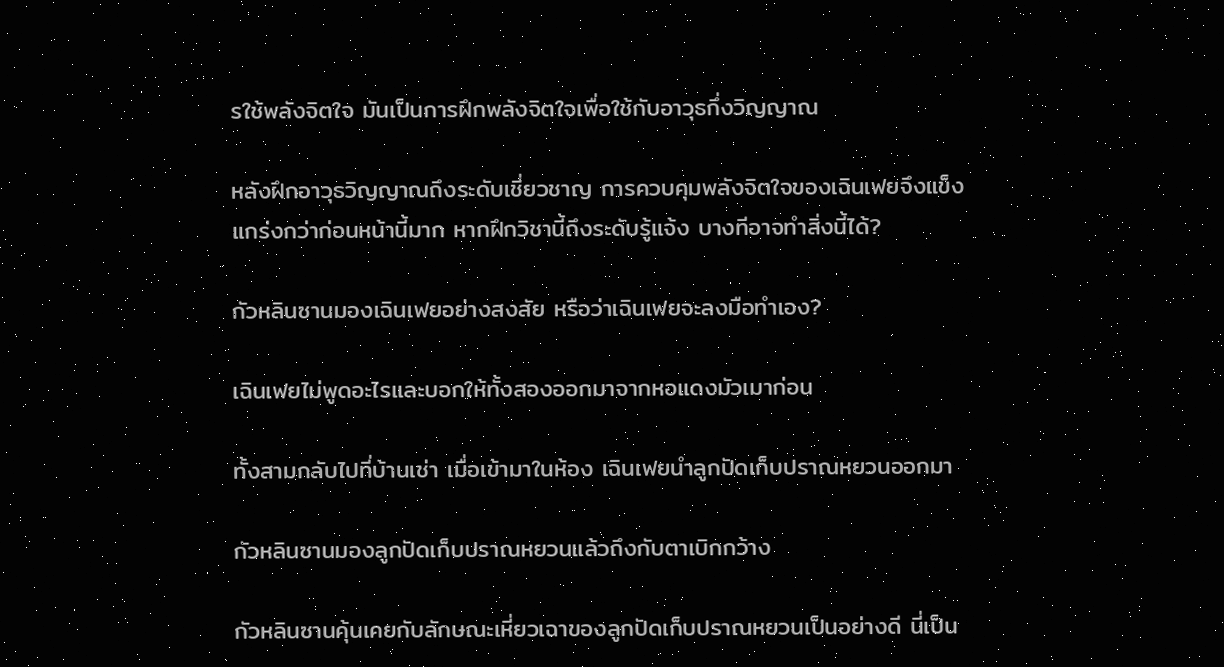รใช้พลังจิตใจ มันเป็นการฝึกพลังจิตใจเพื่อใช้กับอาวุธกึ่งวิญญาณ

หลังฝึกอาวุธวิญญาณถึงระดับเชี่ยวชาญ การควบคุมพลังจิตใจของเฉินเฟยจึงแข็งแกร่งกว่าก่อนหน้านี้มาก หากฝึกวิชานี้ถึงระดับรู้แจ้ง บางทีอาจทำสิ่งนี้ได้?

กัวหลินซานมองเฉินเฟยอย่างสงสัย หรือว่าเฉินเฟยจะลงมือทำเอง?

เฉินเฟยไม่พูดอะไรและบอกให้ทั้งสองออกมาจากหอแดงมัวเมาก่อน

ทั้งสามกลับไปที่บ้านเช่า เมื่อเข้ามาในห้อง เฉินเฟยนำลูกปัดเก็บปราณหยวนออกมา

กัวหลินซานมองลูกปัดเก็บปราณหยวนแล้วถึงกับตาเบิกกว้าง

กัวหลินซานคุ้นเคยกับลักษณะเหี่ยวเฉาของลูกปัดเก็บปราณหยวนเป็นอย่างดี นี่เป็น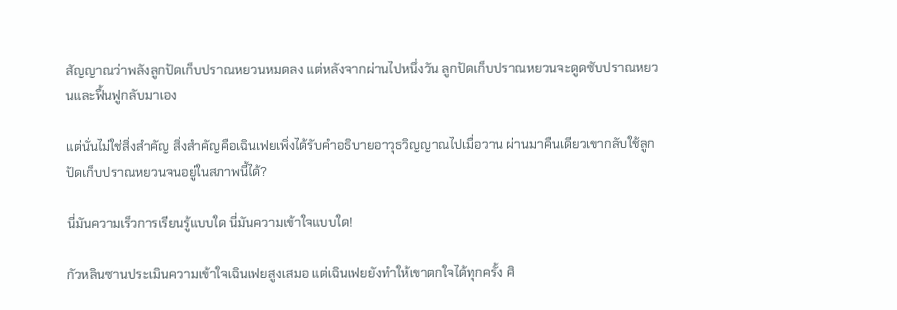สัญญาณว่าพลังลูกปัดเก็บปราณหยวนหมดลง แต่หลังจากผ่านไปหนึ่งวัน ลูกปัดเก็บปราณหยวนจะดูดซับปราณหยวนและฟื้นฟูกลับมาเอง

แต่นั่นไม่ใช่สิ่งสำคัญ สิ่งสำคัญคือเฉินเฟยเพิ่งได้รับคำอธิบายอาวุธวิญญาณไปเมื่อวาน ผ่านมาคืนเดียวเขากลับใช้ลูกปัดเก็บปราณหยวนจนอยู่ในสภาพนี้ได้?

นี่มันความเร็วการเรียนรู้แบบใด นี่มันความเข้าใจแบบใด!

กัวหลินซานประเมินความเข้าใจเฉินเฟยสูงเสมอ แต่เฉินเฟยยังทำให้เขาตกใจได้ทุกครั้ง ศิ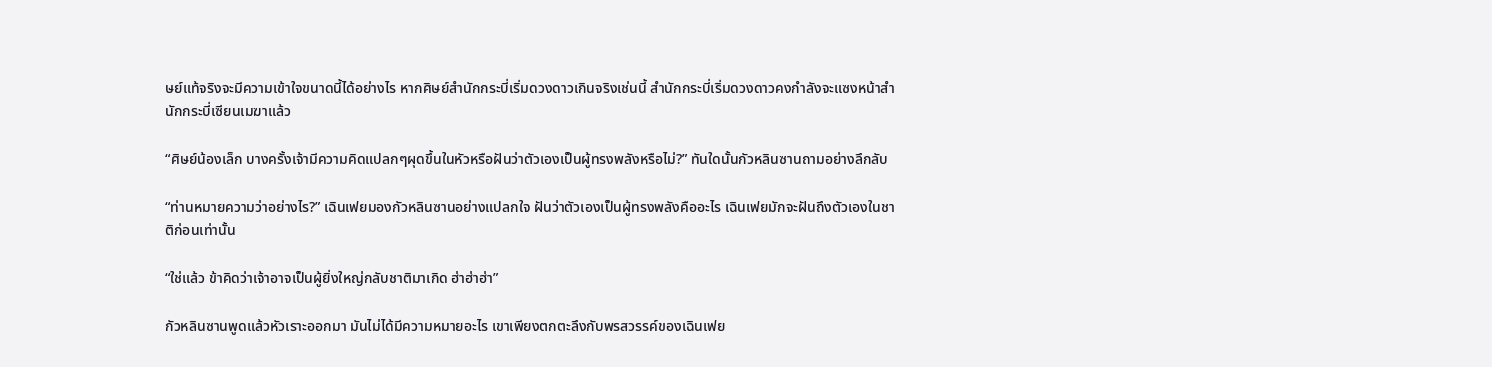ษย์แท้จริงจะมีความเข้าใจขนาดนี้ได้อย่างไร หากศิษย์สำนักกระบี่เริ่มดวงดาวเกินจริงเช่นนี้ สำนักกระบี่เริ่มดวงดาวคงกำลังจะแซงหน้าสำนักกระบี่เซียนเมฆาแล้ว

“ศิษย์น้องเล็ก บางครั้งเจ้ามีความคิดแปลกๆผุดขึ้นในหัวหรือฝันว่าตัวเองเป็นผู้ทรงพลังหรือไม่?” ทันใดนั้นกัวหลินซานถามอย่างลึกลับ

“ท่านหมายความว่าอย่างไร?” เฉินเฟยมองกัวหลินซานอย่างแปลกใจ ฝันว่าตัวเองเป็นผู้ทรงพลังคืออะไร เฉินเฟยมักจะฝันถึงตัวเองในชาติก่อนเท่านั้น

“ใช่แล้ว ข้าคิดว่าเจ้าอาจเป็นผู้ยิ่งใหญ่กลับชาติมาเกิด ฮ่าฮ่าฮ่า”

กัวหลินซานพูดแล้วหัวเราะออกมา มันไม่ได้มีความหมายอะไร เขาเพียงตกตะลึงกับพรสวรรค์ของเฉินเฟย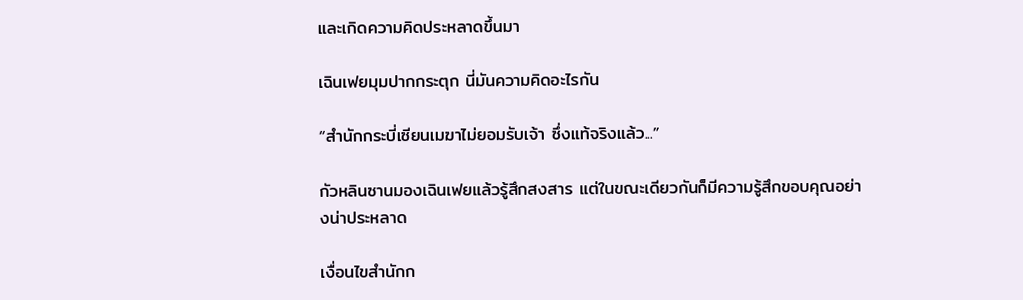และเกิดความคิดประหลาดขึ้นมา

เฉินเฟยมุมปากกระตุก นี่มันความคิดอะไรกัน

“สำนักกระบี่เซียนเมฆาไม่ยอมรับเจ้า ซึ่งแท้จริงแล้ว...”

กัวหลินซานมองเฉินเฟยแล้วรู้สึกสงสาร แต่ในขณะเดียวกันก็มีความรู้สึกขอบคุณอย่างน่าประหลาด

เงื่อนไขสำนักก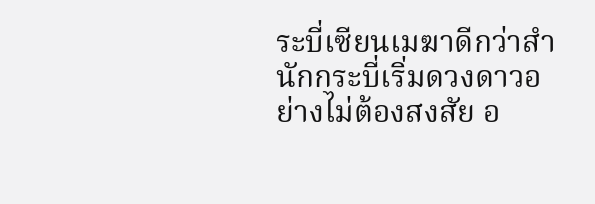ระบี่เซียนเมฆาดีกว่าสำนักกระบี่เริ่มดวงดาวอย่างไม่ต้องสงสัย อ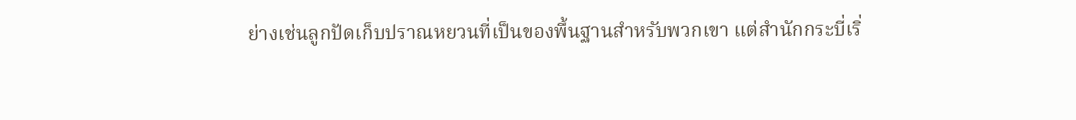ย่างเช่นลูกปัดเก็บปราณหยวนที่เป็นของพื้นฐานสำหรับพวกเขา แต่สำนักกระบี่เริ่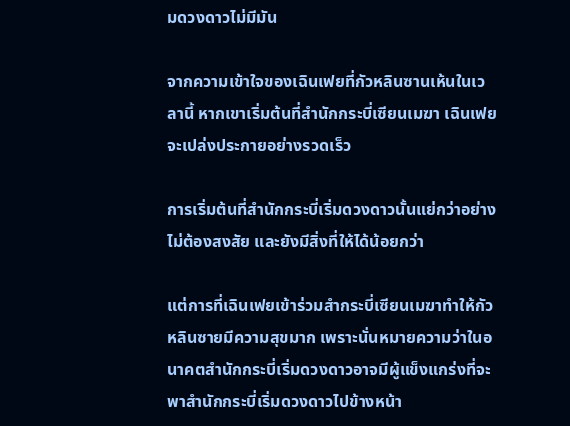มดวงดาวไม่มีมัน

จากความเข้าใจของเฉินเฟยที่กัวหลินซานเห้นในเวลานี้ หากเขาเริ่มต้นที่สำนักกระบี่เซียนเมฆา เฉินเฟยจะเปล่งประกายอย่างรวดเร็ว

การเริ่มต้นที่สำนักกระบี่เริ่มดวงดาวนั้นแย่กว่าอย่างไม่ต้องสงสัย และยังมีสิ่งที่ให้ได้น้อยกว่า

แต่การที่เฉินเฟยเข้าร่วมสำกระบี่เซียนเมฆาทำให้กัวหลินซายมีความสุขมาก เพราะนั่นหมายความว่าในอนาคตสำนักกระบี่เริ่มดวงดาวอาจมีผู้แข็งแกร่งที่จะพาสำนักกระบี่เริ่มดวงดาวไปข้างหน้า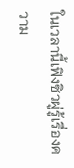ในเวลานี้เฟิงซิวผู่รู้เรื่องความ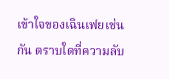เข้าใจของเฉินเฟยเช่นกัน ตราบใดที่ความลับ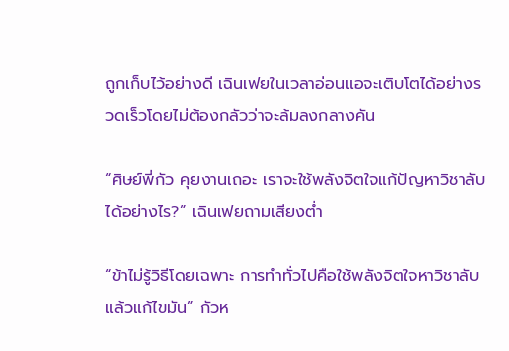ถูกเก็บไว้อย่างดี เฉินเฟยในเวลาอ่อนแอจะเติบโตได้อย่างรวดเร็วโดยไม่ต้องกลัวว่าจะล้มลงกลางคัน

“ศิษย์พี่กัว คุยงานเถอะ เราจะใช้พลังจิตใจแก้ปัญหาวิชาลับได้อย่างไร?” เฉินเฟยถามเสียงต่ำ

“ข้าไม่รู้วิธีโดยเฉพาะ การทำทั่วไปคือใช้พลังจิตใจหาวิชาลับแล้วแก้ไขมัน” กัวห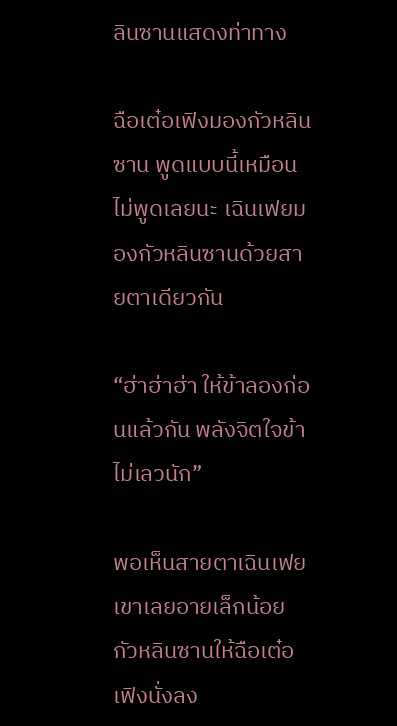ลินซานแสดงท่าทาง

ฉือเต๋อเฟิงมองกัวหลินซาน พูดแบบนี้เหมือนไม่พูดเลยนะ เฉินเฟยมองกัวหลินซานด้วยสายตาเดียวกัน

“ฮ่าฮ่าฮ่า ให้ข้าลองก่อนแล้วกัน พลังจิตใจข้าไม่เลวนัก”

พอเห็นสายตาเฉินเฟยเขาเลยอายเล็กน้อย กัวหลินซานให้ฉือเต๋อเฟิงนั่งลง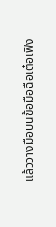แล้ววางมือบนข้อมือฉือเต๋อเฟิง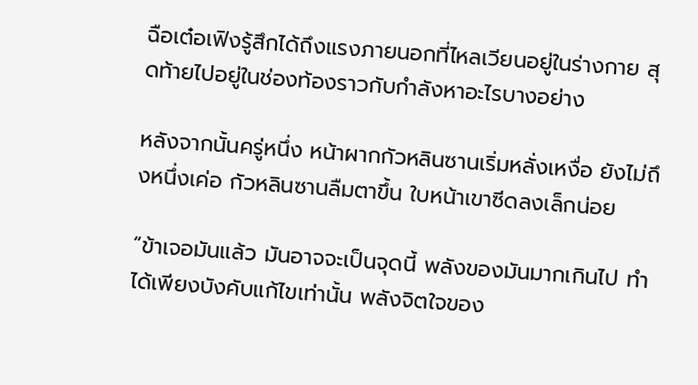ฉือเต๋อเฟิงรู้สึกได้ถึงแรงภายนอกที่ไหลเวียนอยู่ในร่างกาย สุดท้ายไปอยู่ในช่องท้องราวกับกำลังหาอะไรบางอย่าง

หลังจากนั้นครู่หนึ่ง หน้าผากกัวหลินซานเริ่มหลั่งเหงื่อ ยังไม่ถึงหนึ่งเค่อ กัวหลินซานลืมตาขึ้น ใบหน้าเขาซีดลงเล็กน่อย

“ข้าเจอมันแล้ว มันอาจจะเป็นจุดนี้ พลังของมันมากเกินไป ทำได้เพียงบังคับแก้ไขเท่านั้น พลังจิตใจของ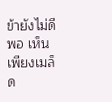ข้ายังไม่ดีพอ เห็นเพียงเมล็ด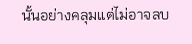นั้นอย่างคลุมแต่ไม่อาจลบ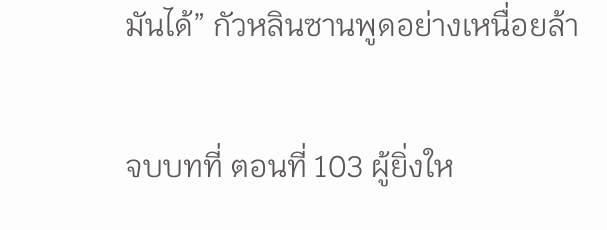มันได้” กัวหลินซานพูดอย่างเหนื่อยล้า

จบบทที่ ตอนที่ 103 ผู้ยิ่งให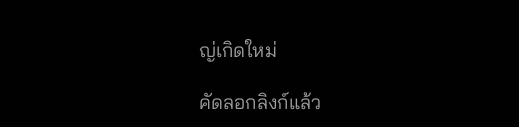ญ่เกิดใหม่

คัดลอกลิงก์แล้ว